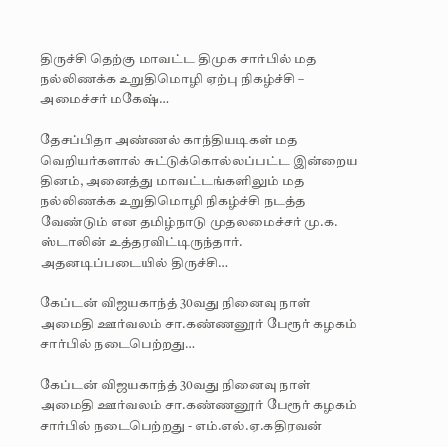திருச்சி தெற்கு மாவட்ட திமுக சார்பில் மத நல்லிணக்க உறுதிமொழி ஏற்பு நிகழ்ச்சி – அமைச்சர் மகேஷ்…

தேசப்பிதா அண்ணல் காந்தியடிகள் மத வெறியர்களால் சுட்டுக்கொல்லப்பட்ட இன்றைய தினம், அனைத்து மாவட்டங்களிலும் மத நல்லிணக்க உறுதிமொழி நிகழ்ச்சி நடத்த வேண்டும் என தமிழ்நாடு முதலமைச்சர் மு.க. ஸ்டாலின் உத்தரவிட்டிருந்தார். அதனடிப்படையில் திருச்சி…

கேப்டன் விஜயகாந்த் 30வது நினைவு நாள் அமைதி ஊர்வலம் சா.கண்ணனூர் பேரூர் கழகம் சார்பில் நடைபெற்றது…

கேப்டன் விஜயகாந்த் 30வது நினைவு நாள் அமைதி ஊர்வலம் சா.கண்ணனூர் பேரூர் கழகம் சார்பில் நடைபெற்றது - எம்.எல்.ஏ.கதிரவன்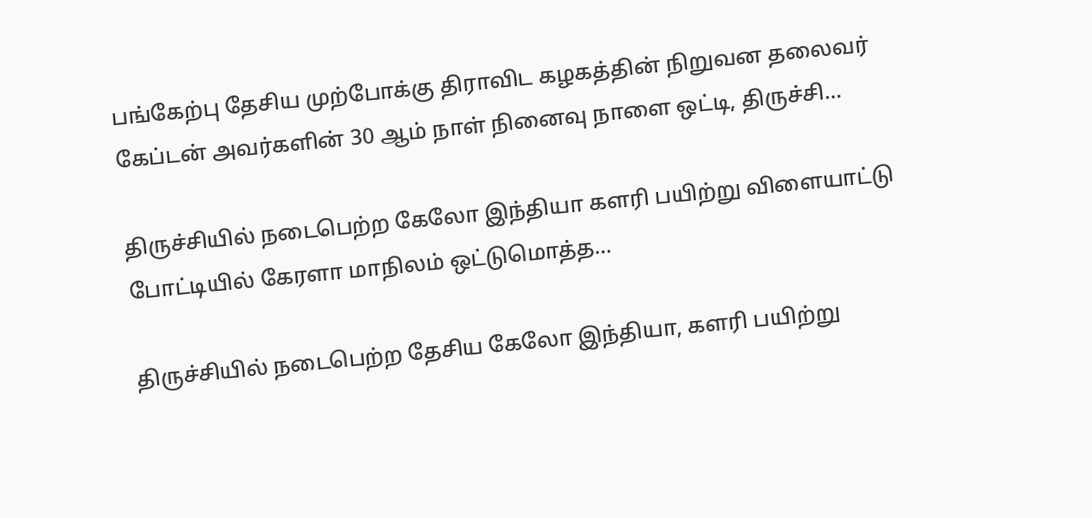பங்கேற்பு தேசிய முற்போக்கு திராவிட கழகத்தின் நிறுவன தலைவர் கேப்டன் அவர்களின் 30 ஆம் நாள் நினைவு நாளை ஒட்டி, திருச்சி…

திருச்சியில் நடைபெற்ற கேலோ இந்தியா களரி பயிற்று விளையாட்டு போட்டியில் கேரளா மாநிலம் ஒட்டுமொத்த…

திருச்சியில் நடைபெற்ற தேசிய கேலோ இந்தியா, களரி பயிற்று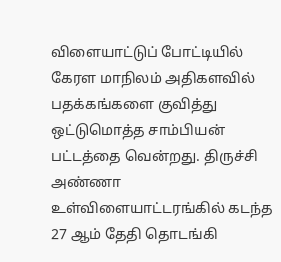விளையாட்டுப் போட்டியில் கேரள மாநிலம் அதிகளவில் பதக்கங்களை குவித்து ஒட்டுமொத்த சாம்பியன் பட்டத்தை வென்றது. திருச்சி அண்ணா உள்விளையாட்டரங்கில் கடந்த 27 ஆம் தேதி தொடங்கி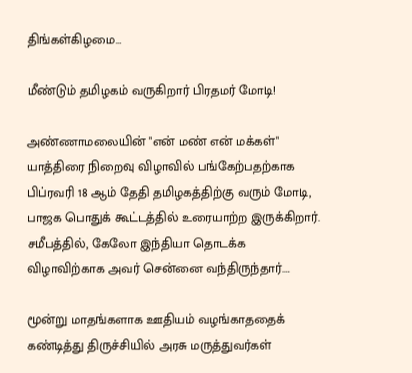திங்கள்கிழமை…

மீண்டும் தமிழகம் வருகிறார் பிரதமர் மோடி!

அண்ணாமலையின் "என் மண் என் மக்கள்" யாத்திரை நிறைவு விழாவில் பங்கேற்பதற்காக பிப்ரவரி 18 ஆம் தேதி தமிழகத்திற்கு வரும் மோடி, பாஜக பொதுக் கூட்டத்தில் உரையாற்ற இருக்கிறார். சமீபத்தில், கேலோ இந்தியா தொடக்க விழாவிற்காக அவர் சென்னை வந்திருந்தார்.…

மூன்று மாதங்களாக ஊதியம் வழங்காததைக் கண்டித்து திருச்சியில் அரசு மருத்துவர்கள்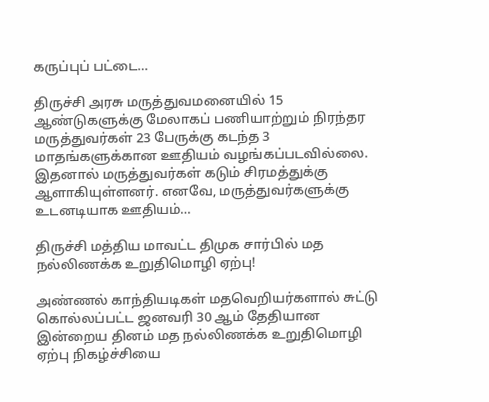கருப்புப் பட்டை…

திருச்சி அரசு மருத்துவமனையில் 15 ஆண்டுகளுக்கு மேலாகப் பணியாற்றும் நிரந்தர மருத்துவர்கள் 23 பேருக்கு கடந்த 3 மாதங்களுக்கான ஊதியம் வழங்கப்படவில்லை. இதனால் மருத்துவர்கள் கடும் சிரமத்துக்கு ஆளாகியுள்ளனர். எனவே, மருத்துவர்களுக்கு உடனடியாக ஊதியம்…

திருச்சி மத்திய மாவட்ட திமுக சார்பில் மத நல்லிணக்க உறுதிமொழி ஏற்பு!

அண்ணல் காந்தியடிகள் மதவெறியர்களால் சுட்டு கொல்லப்பட்ட ஜனவரி 30 ஆம் தேதியான இன்றைய தினம் மத நல்லிணக்க உறுதிமொழி ஏற்பு நிகழ்ச்சியை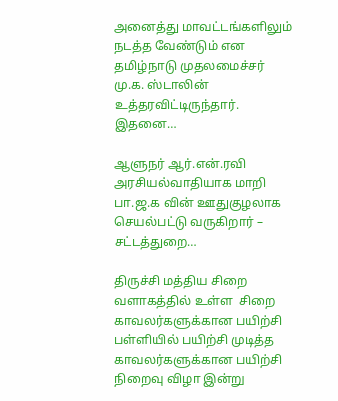அனைத்து மாவட்டங்களிலும் நடத்த வேண்டும் என தமிழ்நாடு முதலமைச்சர் மு.க. ஸ்டாலின் உத்தரவிட்டிருந்தார். இதனை…

ஆளுநர் ஆர்.என்.ரவி அரசியல்வாதியாக மாறி பா.ஜ.க வின் ஊதுகுழலாக செயல்பட்டு வருகிறார் – சட்டத்துறை…

திருச்சி மத்திய சிறை வளாகத்தில் உள்ள  சிறை காவலர்களுக்கான பயிற்சி பள்ளியில் பயிற்சி முடித்த காவலர்களுக்கான பயிற்சி நிறைவு விழா இன்று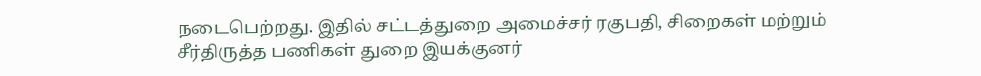நடைபெற்றது. இதில் சட்டத்துறை அமைச்சர் ரகுபதி, சிறைகள் மற்றும் சீர்திருத்த பணிகள் துறை இயக்குனர்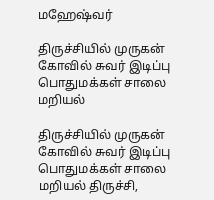மஹேஷ்வர்

திருச்சியில் முருகன் கோவில் சுவர் இடிப்பு பொதுமக்கள் சாலை மறியல்

திருச்சியில் முருகன் கோவில் சுவர் இடிப்பு பொதுமக்கள் சாலை மறியல் திருச்சி,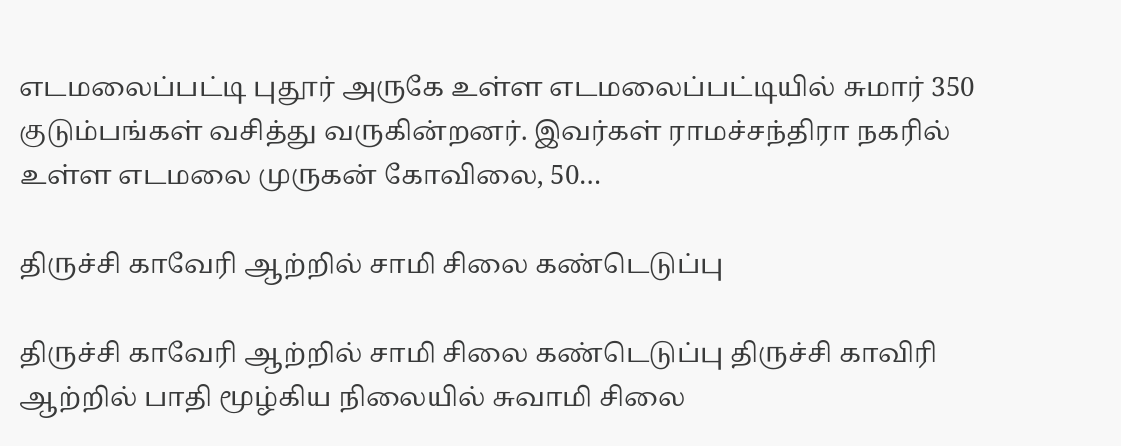எடமலைப்பட்டி புதூர் அருகே உள்ள எடமலைப்பட்டியில் சுமார் 350 குடும்பங்கள் வசித்து வருகின்றனர். இவர்கள் ராமச்சந்திரா நகரில் உள்ள எடமலை முருகன் கோவிலை, 50…

திருச்சி காவேரி ஆற்றில் சாமி சிலை கண்டெடுப்பு

திருச்சி காவேரி ஆற்றில் சாமி சிலை கண்டெடுப்பு திருச்சி காவிரி ஆற்றில் பாதி மூழ்கிய நிலையில் சுவாமி சிலை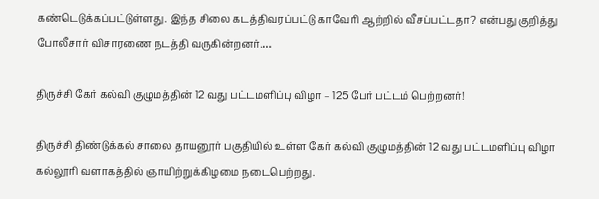கண்டெடுக்கப்பட்டுள்ளது. இந்த சிலை கடத்திவரப்பட்டு காவேரி ஆற்றில் வீசப்பட்டதா? என்பது குறித்து போலீசார் விசாரணை நடத்தி வருகின்றனர்.…

திருச்சி கேர் கல்வி குழுமத்தின் 12 வது பட்டமளிப்பு விழா – 125 பேர் பட்டம் பெற்றனர்!

திருச்சி திண்டுக்கல் சாலை தாயனூர் பகுதியில் உள்ள கேர் கல்வி குழுமத்தின் 12 வது பட்டமளிப்பு விழா கல்லூரி வளாகத்தில் ஞாயிற்றுக்கிழமை நடைபெற்றது.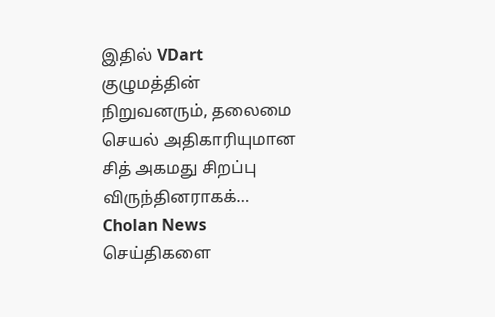இதில் VDart குழுமத்தின் நிறுவனரும், தலைமை செயல் அதிகாரியுமான சித் அகமது சிறப்பு விருந்தினராகக்…
Cholan News செய்திகளை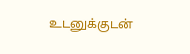உடனுக்குடன்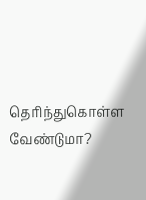தெரிந்துகொள்ள வேண்டுமா?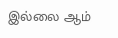இல்லை ஆம்